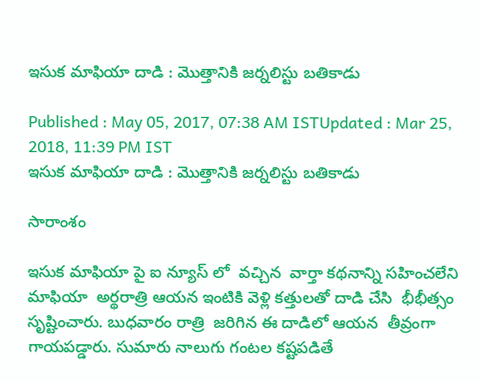ఇసుక మాఫియా దాడి : మొత్తానికి జర్నలిస్టు బతికాడు

Published : May 05, 2017, 07:38 AM ISTUpdated : Mar 25, 2018, 11:39 PM IST
ఇసుక మాఫియా దాడి : మొత్తానికి జర్నలిస్టు బతికాడు

సారాంశం

ఇసుక మాఫియా పై ఐ న్యూస్ లో  వచ్చిన  వార్తా కథనాన్ని సహించలేని  మాఫియా  అర్థరాత్రి ఆయన ఇంటికి వెళ్లి కత్తులతో దాడి చేసి  భీభీత్సం సృష్టించారు. బుధవారం రాత్రి  జరిగిన ఈ దాడిలో ఆయన  తీవ్రంగా గాయపడ్డారు. సుమారు నాలుగు గంటల కష్టపడితే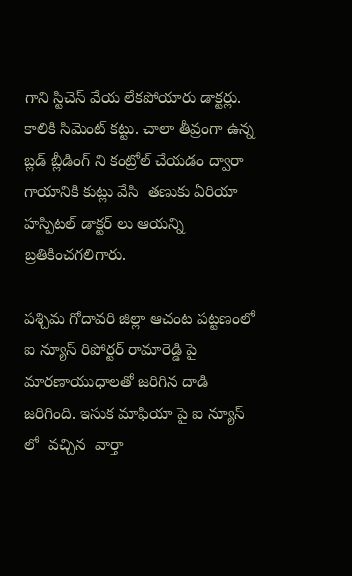గాని స్టిచెస్ వేయ లేకపోయారు డాక్టర్లు. కాలికి సిమెంట్ కట్టు. చాలా తీవ్రంగా ఉన్న బ్లడ్ బ్లీడింగ్ ని కంట్రోల్ చేయడం ద్వారా గాయానికి కుట్లు వేసి  తణుకు ఏరియా హస్పిటల్ డాక్టర్ లు ఆయన్ని బ్రతికించగలిగారు.

పశ్చిమ గోదావరి జిల్లా ఆచంట పట్టణంలో  ఐ న్యూస్ రిపోర్టర్ రామారెడ్డి పై మారణాయుధాలతో జరిగిన దాడి జరిగింది. ఇసుక మాఫియా పై ఐ న్యూస్ లో  వచ్చిన  వార్తా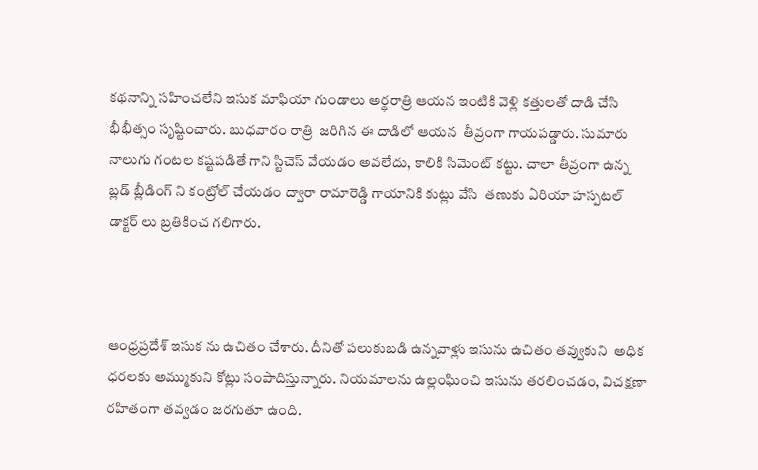కథనాన్ని సహించలేని ఇసుక మాఫియా గుండాలు అర్థరాత్రి ఆయన ఇంటికి వెళ్లి కత్తులతో దాడి చేసి  భీభీత్సం సృష్టించారు. బుధవారం రాత్రి  జరిగిన ఈ దాడిలో ఆయన  తీవ్రంగా గాయపడ్డారు. సుమారు నాలుగు గంటల కష్టపడితే గాని స్టిచెస్ వేయడం అవలేదు, కాలికి సిమెంట్ కట్టు. చాలా తీవ్రంగా ఉన్న బ్లడ్ బ్లీడింగ్ ని కంట్రోల్ చేయడం ద్వారా రామారెడ్డి గాయానికి కుట్లు వేసి  తణుకు ఏరియా హస్పటల్ డాక్టర్ లు బ్రతికించ గలిగారు.



ఆంధ్రప్రదేశ్ ఇసుక ను ఉచితం చేశారు. దీనితో పలుకుబడి ఉన్నవాళ్లు ఇసును ఉచితం తవ్వుకుని  అధిక ధరలకు అమ్ముకుని కోట్లు సంపాదిస్తున్నారు. నియమాలను ఉల్లంఘించి ఇసును తరలించడం, విచక్షణా రహితంగా తవ్వడం జరగుతూ ఉంది.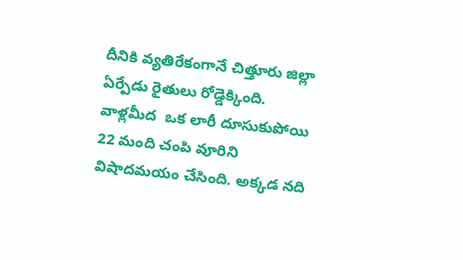దీనికి వ్యతిరేకంగానే చిత్తూరు జిల్లా ఏర్పేడు రైతులు రోడ్డెక్కింది. వాళ్లమీద  ఒక లారీ దూసుకుపోయి 22 మంది చంపి వూరిని విషాదమయం చేసింది. అక్కడ నది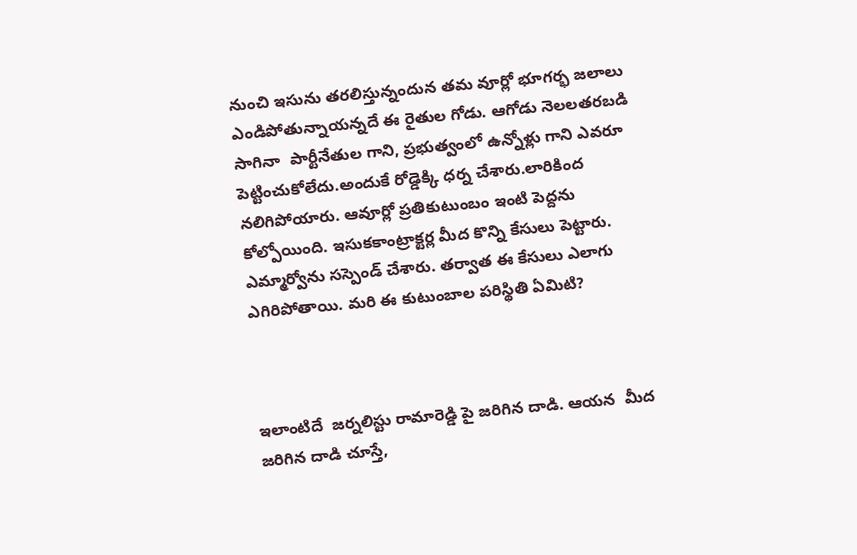నుంచి ఇసును తరలిస్తున్నందున తమ వూర్లో భూగర్భ జలాలు ఎండిపోతున్నాయన్నదే ఈ రైతుల గోడు. ఆగోడు నెలలతరబడి  సాగినా  పార్టీనేతుల గాని, ప్రభుత్వంలో ఉన్నోళ్లు గాని ఎవరూ  పెట్టించుకోలేదు.అందుకే రోడ్డెక్కి ధర్న చేశారు.లారికింద నలిగిపోయారు. ఆవూర్లో ప్రతికుటుంబం ఇంటి పెద్దను కోల్పోయింది. ఇసుకకాంట్రాక్టర్ల మీద కొన్ని కేసులు పెట్టారు. ఎమ్మార్వోను సస్పెండ్ చేశారు. తర్వాత ఈ కేసులు ఎలాగు  ఎగిరిపోతాయి. మరి ఈ కుటుంబాల పరిస్థితి ఏమిటి?



ఇలాంటిదే  జర్నలిస్టు రామారెడ్డి పై జరిగిన దాడి. ఆయన  మీద జరిగిన దాడి చూస్తే,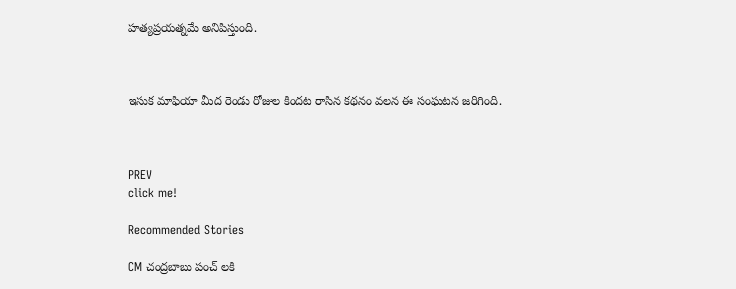హత్యప్రయత్నమే అనిపిస్తుంది.



ఇసుక మాఫియా మీద రెండు రోజుల కిందట రాసిన కథనం వలన ఈ సంఘటన జరిగింది.



PREV
click me!

Recommended Stories

CM చంద్రబాబు పంచ్ లకి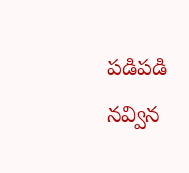పడిపడి నవ్విన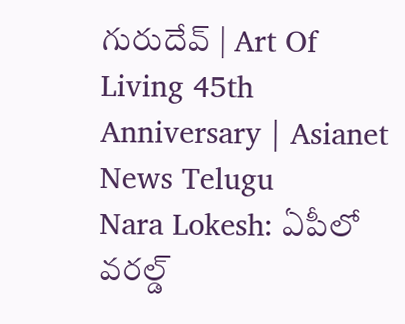గురుదేవ్ | Art Of Living 45th Anniversary | Asianet News Telugu
Nara Lokesh: ఏపీలో వరల్డ్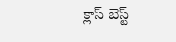క్లాస్ బెస్ట్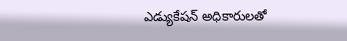ఎడ్యుకేషన్ అధికారులతో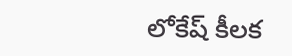లోకేష్ కీలక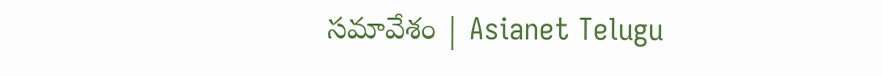సమావేశం | Asianet Telugu